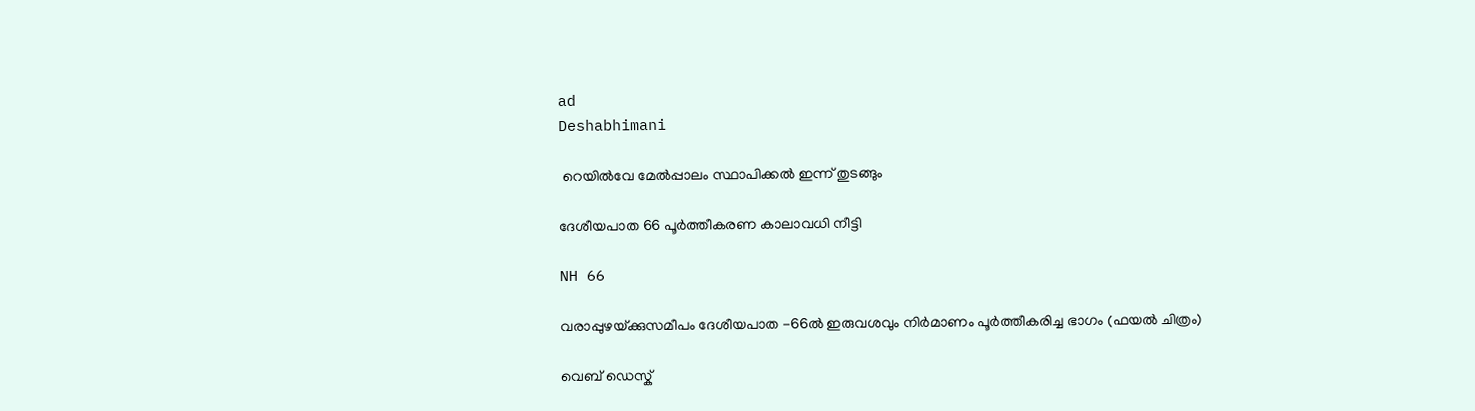ad
Deshabhimani

 റെയിൽവേ മേൽപ്പാലം സ്ഥാപിക്കൽ ഇന്ന്‌ തുടങ്ങും

ദേശീയപാത 66 പൂർത്തീകരണ കാലാവധി നീട്ടി

NH 66

വരാപ്പുഴയ്‌ക്കുസമീപം ദേശീയപാത -66ൽ ഇരുവശവും നിർമാണം പൂർത്തീകരിച്ച ഭാഗം (ഫയൽ ചിത്രം)

വെബ് ഡെസ്ക്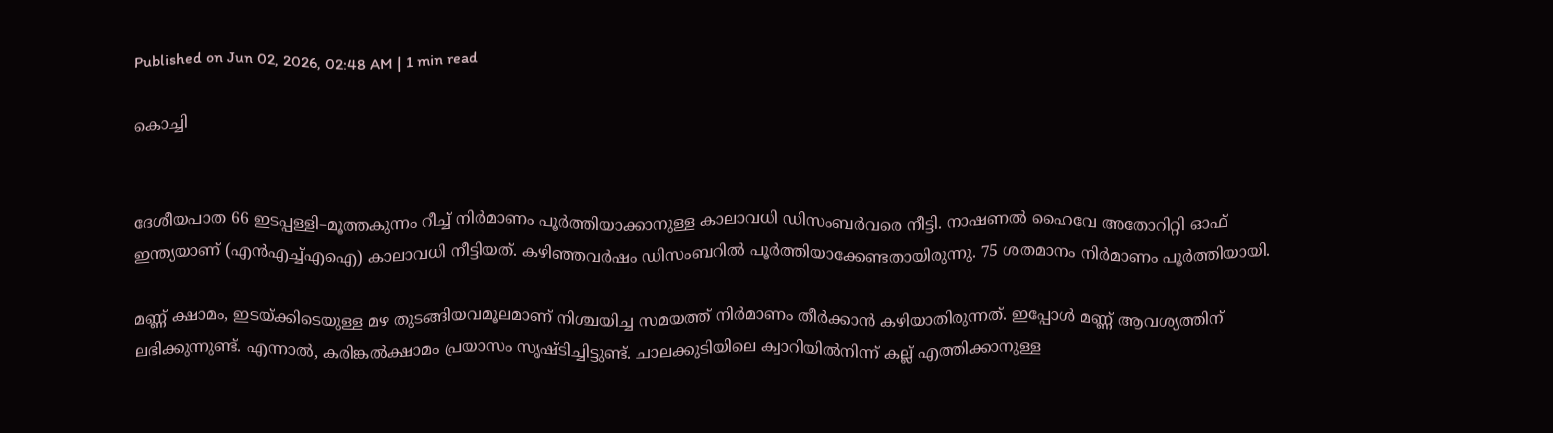Published on Jun 02, 2026, 02:48 AM | 1 min read

കൊച്ചി


ദേശീയപാത 66 ഇടപ്പള്ളി–മൂത്തകുന്നം റീച്ച്‌ നിർമാണം പൂർത്തിയാക്കാനുള്ള കാലാവധി ഡിസംബർവരെ നീട്ടി. നാഷണൽ ഹൈവേ അതോറിറ്റി ഓഫ്‌ ഇന്ത്യയാണ്‌ (എൻഎച്ച്‌എഐ) കാലാവധി നീട്ടിയത്‌. കഴിഞ്ഞവർഷം ഡിസംബറിൽ പൂർത്തിയാക്കേണ്ടതായിരുന്നു. 75 ശതമാനം നിർമാണം പൂർത്തിയായി.

മണ്ണ്‌ ക്ഷാമം, ഇടയ്‌ക്കിടെയുള്ള മഴ തുടങ്ങിയവമൂലമാണ്‌ നിശ്ചയിച്ച സമയത്ത്‌ നിർമാണം തീർക്കാൻ കഴിയാതിരുന്നത്‌. ഇപ്പോൾ മണ്ണ്‌ ആവശ്യത്തിന്‌ ലഭിക്കുന്നുണ്ട്‌. എന്നാൽ, കരിങ്കൽക്ഷാമം പ്രയാസം സൃഷ്ടിച്ചിട്ടുണ്ട്‌. ചാലക്കുടിയിലെ ക്വാറിയിൽനിന്ന്‌ കല്ല്‌ എത്തിക്കാനുള്ള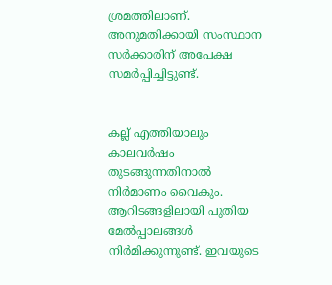ശ്രമത്തിലാണ്‌. അനുമതിക്കായി സംസ്ഥാന സർക്കാരിന്‌ അപേക്ഷ സമർപ്പിച്ചിട്ടുണ്ട്‌.


കല്ല്‌ എത്തിയാലും കാലവർഷം തുടങ്ങുന്നതിനാൽ നിർമാണം വൈകും. ആറിടങ്ങളിലായി പുതിയ മേൽപ്പാലങ്ങൾ നിർമിക്കുന്നുണ്ട്‌. ഇവയുടെ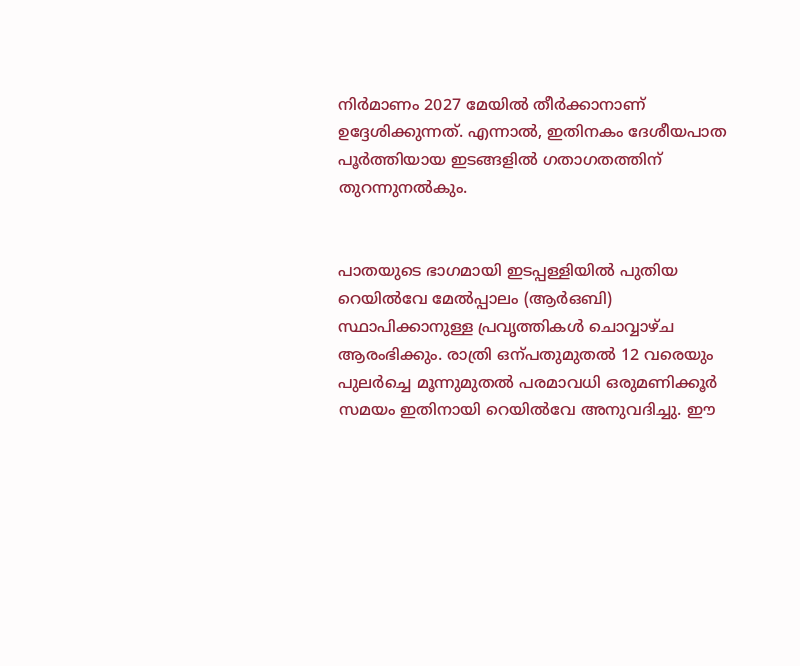നിർമാണം 2027 മേയിൽ തീർക്കാനാണ്‌ ഉദ്ദേശിക്കുന്നത്‌. എന്നാൽ, ഇതിനകം ദേശീയപാത പൂർത്തിയായ ഇടങ്ങളിൽ ഗതാഗതത്തിന്‌ തുറന്നുനൽകും.


പാതയുടെ ഭാഗമായി ഇടപ്പള്ളിയിൽ പുതിയ റെയിൽവേ മേൽപ്പാലം (ആർഒബി) സ്ഥാപിക്കാനുള്ള പ്രവൃത്തികൾ ചൊവ്വാഴ്‌ച ആരംഭിക്കും. രാത്രി ഒന്പതുമുതൽ 12 വരെയും പുലർച്ചെ മൂന്നുമുതൽ പരമാവധി ഒരുമണിക്കൂർ സമയം ഇതിനായി റെയിൽവേ അനുവദിച്ചു. ഇ‍ൗ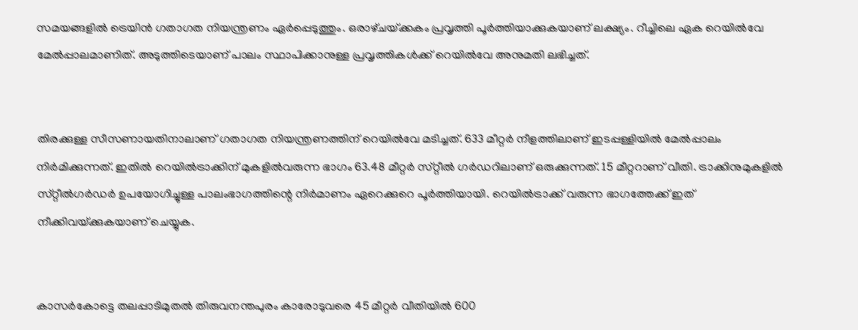സമയങ്ങളിൽ ട്രെയിൻ ഗതാഗത നിയന്ത്രണം ഏർപ്പെടുത്തും. ഒരാഴ്‌ചയ്‌ക്കകം പ്രവൃത്തി പൂർത്തിയാക്കുകയാണ്‌ ലക്ഷ്യം. റീച്ചിലെ ഏക റെയിൽവേ മേൽപ്പാലമാണിത്‌. അടുത്തിടെയാണ്‌ പാലം സ്ഥാപിക്കാനുള്ള പ്രവൃത്തികൾക്ക്‌ റെയിൽവേ അനുമതി ലഭിച്ചത്‌.


തിരക്കുള്ള സീസണായതിനാലാണ്‌ ഗതാഗത നിയന്ത്രണത്തിന്‌ റെയിൽവേ മടിച്ചത്‌. 633 മീറ്റർ നീളത്തിലാണ്‌ ഇടപ്പള്ളിയിൽ മേൽപ്പാലം നിർമിക്കുന്നത്‌. ഇതിൽ റെയിൽട്രാക്കിന്‌ മുകളിൽവരുന്ന ഭാഗം 63.48 മീറ്റർ സ്‌റ്റീൽ ഗർഡറിലാണ്‌ ഒരുക്കുന്നത്‌. 15 മീറ്ററാണ്‌ വീതി. ട്രാക്കിനുമുകളിൽ സ്‌റ്റീൽഗർഡർ ഉപയോഗിച്ചുള്ള പാലംഭാഗത്തിന്റെ നിർമാണം ഏറെക്കുറെ പൂർത്തിയായി. റെയിൽട്രാക്ക്‌ വരുന്ന ഭാഗത്തേക്ക്‌ ഇത്‌ നീക്കിവയ്‌ക്കുകയാണ്‌ ചെയ്യുക.


കാസർകോട്ടെ തലപ്പാടിമുതൽ തിരുവനന്തപുരം കാരോടുവരെ 45 മീറ്റർ വീതിയിൽ 600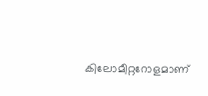കിലോമീറ്ററോളമാണ്‌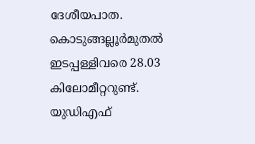ദേശീയപാത. കൊടുങ്ങല്ലൂർമുതൽ ഇടപ്പള്ളിവരെ 28.03 കിലോമീറ്ററുണ്ട്‌. യുഡിഎഫ്‌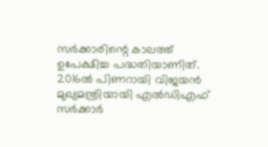സർക്കാരിന്റെ കാലത്ത്‌ ഉപേക്ഷിച്ച പദ്ധതിയാണിത്‌. 2016ൽ പിണറായി വിജയൻ മുഖ്യമന്ത്രിയായി എൽഡിഎഫ്‌ സർക്കാർ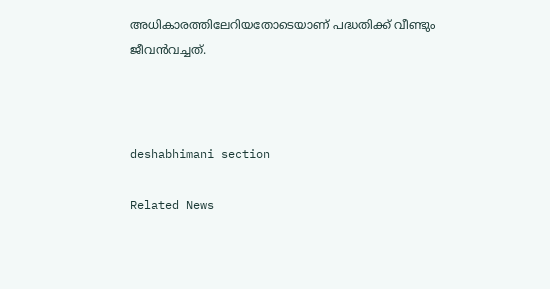അധികാരത്തിലേറിയതോടെയാണ്‌ പദ്ധതിക്ക്‌ വീണ്ടും ജീവൻവച്ചത്‌.



deshabhimani section

Related News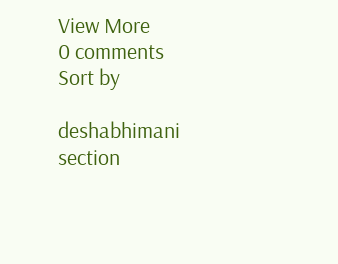View More
0 comments
Sort by

deshabhimani section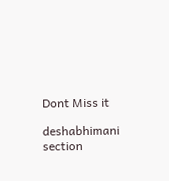Dont Miss it

deshabhimani section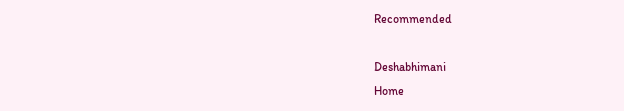Recommended

Deshabhimani
Home